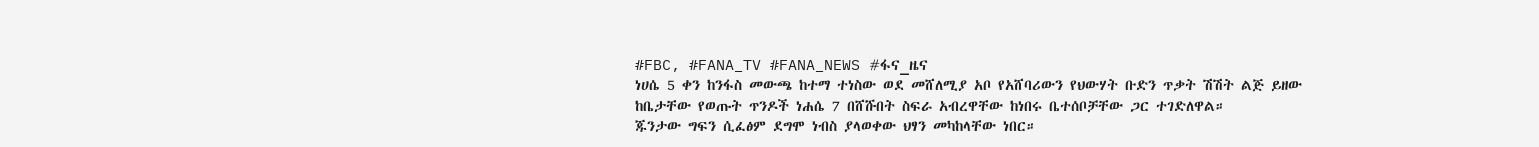#FBC, #FANA_TV #FANA_NEWS #ፋና_ዜና
ነሀሴ 5 ቀን ከንፋስ መውጫ ከተማ ተነስው ወደ መሸለሚያ አቦ የአሸባሪውን የህውሃት ቡድን ጥቃት ሽሽት ልጅ ይዘው ከቤታቸው የወጡት ጥንዶች ነሐሴ 7 በሸሹበት ስፍራ አብረዋቸው ከነበሩ ቤተሰቦቻቸው ጋር ተገድለዋል።
ጁንታው ግፍን ሲፈፅም ደግሞ ነብስ ያላወቀው ህፃን መካከላቸው ነበር።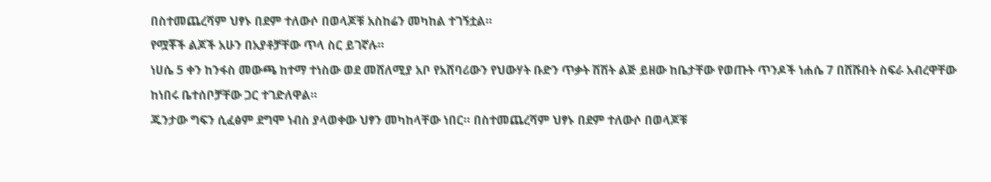በስተመጨረሻም ህፃኑ በደም ተለውሶ በወላጆቹ አስከሬን መካከል ተገኝቷል።
የሟቾች ልጆች አሁን በአያቶቻቸው ጥላ ስር ይገኛሉ።
ነሀሴ 5 ቀን ከንፋስ መውጫ ከተማ ተነስው ወደ መሸለሚያ አቦ የአሸባሪውን የህውሃት ቡድን ጥቃት ሽሽት ልጅ ይዘው ከቤታቸው የወጡት ጥንዶች ነሐሴ 7 በሸሹበት ስፍራ አብረዋቸው ከነበሩ ቤተሰቦቻቸው ጋር ተገድለዋል።
ጁንታው ግፍን ሲፈፅም ደግሞ ነብስ ያላወቀው ህፃን መካከላቸው ነበር። በስተመጨረሻም ህፃኑ በደም ተለውሶ በወላጆቹ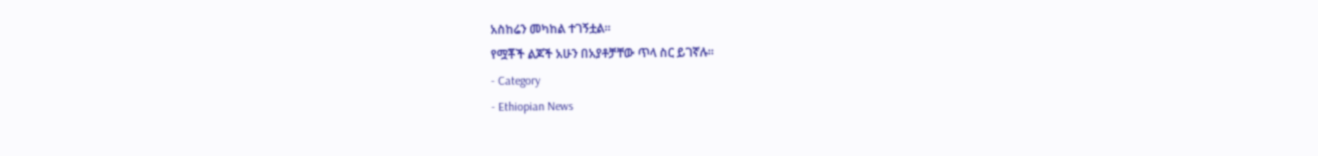አስከሬን መካከል ተገኝቷል።
የሟቾች ልጆች አሁን በአያቶቻቸው ጥላ ስር ይገኛሉ።
- Category
- Ethiopian News